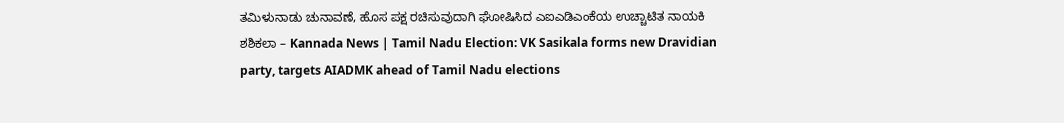ತಮಿಳುನಾಡು ಚುನಾವಣೆ, ಹೊಸ ಪಕ್ಷ ರಚಿಸುವುದಾಗಿ ಘೋಷಿಸಿದ ಎಐಎಡಿಎಂಕೆಯ ಉಚ್ಚಾಟಿತ ನಾಯಕಿ ಶಶಿಕಲಾ – Kannada News | Tamil Nadu Election: VK Sasikala forms new Dravidian party, targets AIADMK ahead of Tamil Nadu elections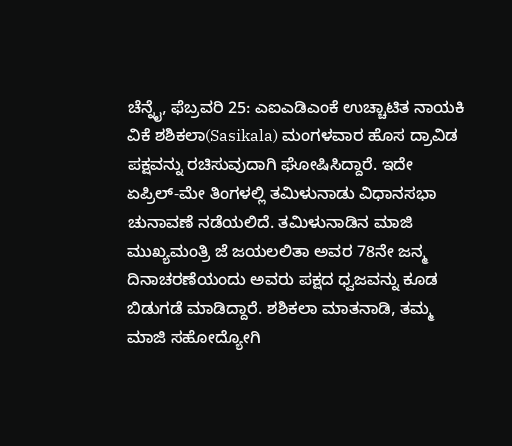ಚೆನ್ನೈ, ಫೆಬ್ರವರಿ 25: ಎಐಎಡಿಎಂಕೆ ಉಚ್ಚಾಟಿತ ನಾಯಕಿ ವಿಕೆ ಶಶಿಕಲಾ(Sasikala) ಮಂಗಳವಾರ ಹೊಸ ದ್ರಾವಿಡ ಪಕ್ಷವನ್ನು ರಚಿಸುವುದಾಗಿ ಘೋಷಿಸಿದ್ದಾರೆ. ಇದೇ ಏಪ್ರಿಲ್-ಮೇ ತಿಂಗಳಲ್ಲಿ ತಮಿಳುನಾಡು ವಿಧಾನಸಭಾ ಚುನಾವಣೆ ನಡೆಯಲಿದೆ. ತಮಿಳುನಾಡಿನ ಮಾಜಿ ಮುಖ್ಯಮಂತ್ರಿ ಜೆ ಜಯಲಲಿತಾ ಅವರ 78ನೇ ಜನ್ಮ ದಿನಾಚರಣೆಯಂದು ಅವರು ಪಕ್ಷದ ಧ್ವಜವನ್ನು ಕೂಡ ಬಿಡುಗಡೆ ಮಾಡಿದ್ದಾರೆ. ಶಶಿಕಲಾ ಮಾತನಾಡಿ, ತಮ್ಮ ಮಾಜಿ ಸಹೋದ್ಯೋಗಿ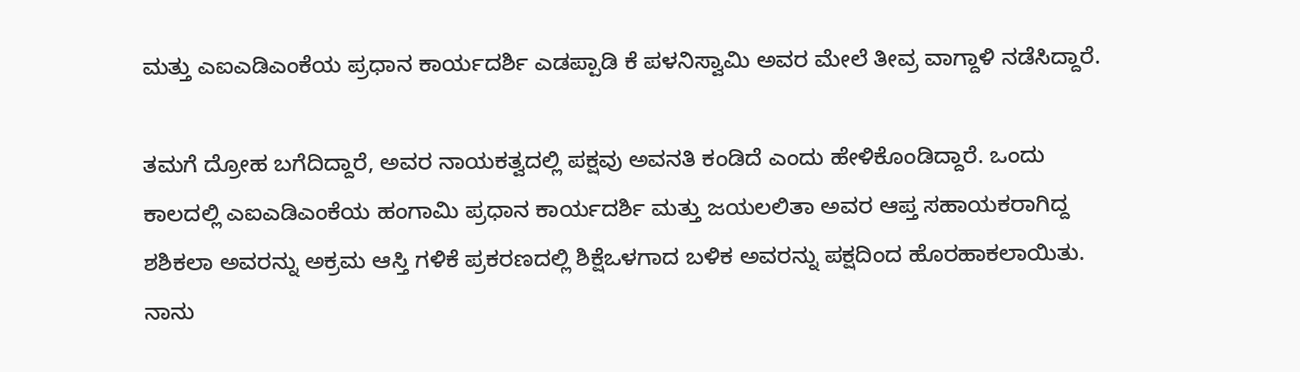ಮತ್ತು ಎಐಎಡಿಎಂಕೆಯ ಪ್ರಧಾನ ಕಾರ್ಯದರ್ಶಿ ಎಡಪ್ಪಾಡಿ ಕೆ ಪಳನಿಸ್ವಾಮಿ ಅವರ ಮೇಲೆ ತೀವ್ರ ವಾಗ್ದಾಳಿ ನಡೆಸಿದ್ದಾರೆ.

ತಮಗೆ ದ್ರೋಹ ಬಗೆದಿದ್ದಾರೆ, ಅವರ ನಾಯಕತ್ವದಲ್ಲಿ ಪಕ್ಷವು ಅವನತಿ ಕಂಡಿದೆ ಎಂದು ಹೇಳಿಕೊಂಡಿದ್ದಾರೆ. ಒಂದು ಕಾಲದಲ್ಲಿ ಎಐಎಡಿಎಂಕೆಯ ಹಂಗಾಮಿ ಪ್ರಧಾನ ಕಾರ್ಯದರ್ಶಿ ಮತ್ತು ಜಯಲಲಿತಾ ಅವರ ಆಪ್ತ ಸಹಾಯಕರಾಗಿದ್ದ ಶಶಿಕಲಾ ಅವರನ್ನು ಅಕ್ರಮ ಆಸ್ತಿ ಗಳಿಕೆ ಪ್ರಕರಣದಲ್ಲಿ ಶಿಕ್ಷೆಒಳಗಾದ ಬಳಿಕ ಅವರನ್ನು ಪಕ್ಷದಿಂದ ಹೊರಹಾಕಲಾಯಿತು.
ನಾನು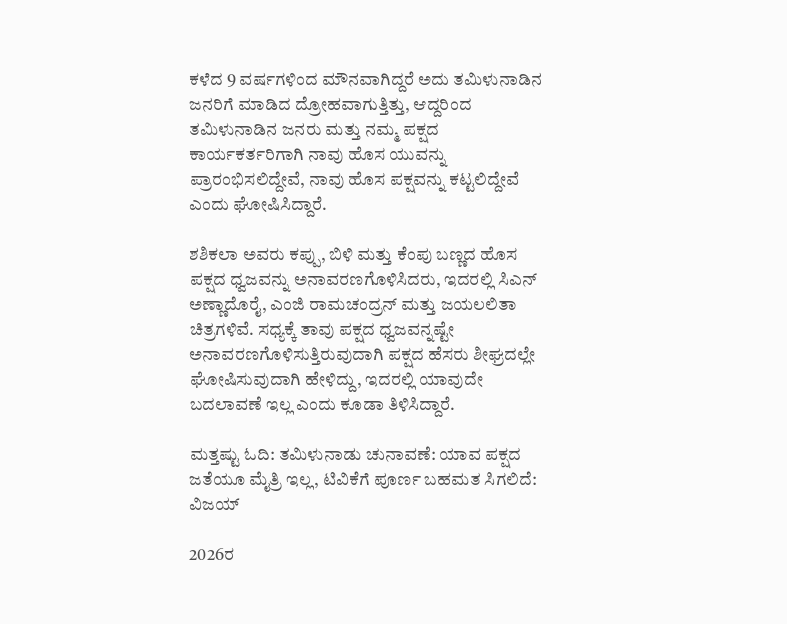ಕಳೆದ 9 ವರ್ಷಗಳಿಂದ ಮೌನವಾಗಿದ್ದರೆ ಅದು ತಮಿಳುನಾಡಿನ ಜನರಿಗೆ ಮಾಡಿದ ದ್ರೋಹವಾಗುತ್ತಿತ್ತು, ಆದ್ದರಿಂದ ತಮಿಳುನಾಡಿನ ಜನರು ಮತ್ತು ನಮ್ಮ ಪಕ್ಷದ ಕಾರ್ಯಕರ್ತರಿಗಾಗಿ ನಾವು ಹೊಸ ಯುವನ್ನು ಪ್ರಾರಂಭಿಸಲಿದ್ದೇವೆ, ನಾವು ಹೊಸ ಪಕ್ಷವನ್ನು ಕಟ್ಟಲಿದ್ದೇವೆ ಎಂದು ಘೋಷಿಸಿದ್ದಾರೆ.

ಶಶಿಕಲಾ ಅವರು ಕಪ್ಪು, ಬಿಳಿ ಮತ್ತು ಕೆಂಪು ಬಣ್ಣದ ಹೊಸ ಪಕ್ಷದ ಧ್ವಜವನ್ನು ಅನಾವರಣಗೊಳಿಸಿದರು, ಇದರಲ್ಲಿ ಸಿಎನ್ ಅಣ್ಣಾದೊರೈ, ಎಂಜಿ ರಾಮಚಂದ್ರನ್ ಮತ್ತು ಜಯಲಲಿತಾ ಚಿತ್ರಗಳಿವೆ. ಸಧ್ಯಕ್ಕೆ ತಾವು ಪಕ್ಷದ ಧ್ವಜವನ್ನಷ್ಟೇ ಅನಾವರಣಗೊಳಿಸುತ್ತಿರುವುದಾಗಿ ಪಕ್ಷದ ಹೆಸರು ಶೀಘ್ರದಲ್ಲೇ ಘೋಷಿಸುವುದಾಗಿ ಹೇಳಿದ್ದು, ಇದರಲ್ಲಿ ಯಾವುದೇ ಬದಲಾವಣೆ ಇಲ್ಲ ಎಂದು ಕೂಡಾ ತಿಳಿಸಿದ್ದಾರೆ.

ಮತ್ತಷ್ಟು ಓದಿ: ತಮಿಳುನಾಡು ಚುನಾವಣೆ: ಯಾವ ಪಕ್ಷದ ಜತೆಯೂ ಮೈತ್ರಿ ಇಲ್ಲ, ಟಿವಿಕೆಗೆ ಪೂರ್ಣ ಬಹಮತ ಸಿಗಲಿದೆ: ವಿಜಯ್

2026ರ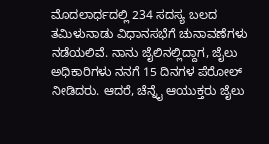ಮೊದಲಾರ್ಧದಲ್ಲಿ 234 ಸದಸ್ಯ ಬಲದ ತಮಿಳುನಾಡು ವಿಧಾನಸಭೆಗೆ ಚುನಾವಣೆಗಳು ನಡೆಯಲಿವೆ. ನಾನು ಜೈಲಿನಲ್ಲಿದ್ದಾಗ, ಜೈಲು ಅಧಿಕಾರಿಗಳು ನನಗೆ 15 ದಿನಗಳ ಪೆರೋಲ್ ನೀಡಿದರು. ಆದರೆ, ಚೆನ್ನೈ ಆಯುಕ್ತರು ಜೈಲು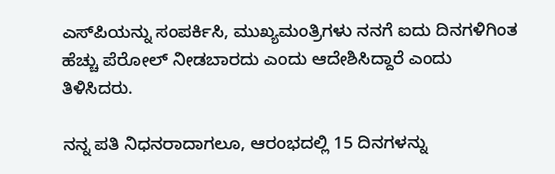ಎಸ್‌ಪಿಯನ್ನು ಸಂಪರ್ಕಿಸಿ, ಮುಖ್ಯಮಂತ್ರಿಗಳು ನನಗೆ ಐದು ದಿನಗಳಿಗಿಂತ ಹೆಚ್ಚು ಪೆರೋಲ್ ನೀಡಬಾರದು ಎಂದು ಆದೇಶಿಸಿದ್ದಾರೆ ಎಂದು ತಿಳಿಸಿದರು.

ನನ್ನ ಪತಿ ನಿಧನರಾದಾಗಲೂ, ಆರಂಭದಲ್ಲಿ 15 ದಿನಗಳನ್ನು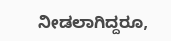ನೀಡಲಾಗಿದ್ದರೂ,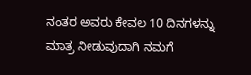ನಂತರ ಅವರು ಕೇವಲ 10 ದಿನಗಳನ್ನು ಮಾತ್ರ ನೀಡುವುದಾಗಿ ನಮಗೆ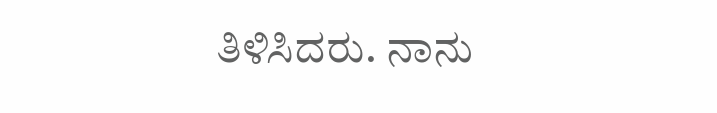ತಿಳಿಸಿದರು. ನಾನು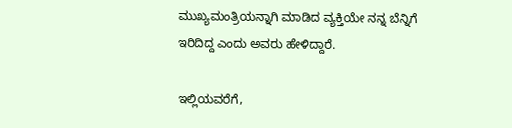ಮುಖ್ಯಮಂತ್ರಿಯನ್ನಾಗಿ ಮಾಡಿದ ವ್ಯಕ್ತಿಯೇ ನನ್ನ ಬೆನ್ನಿಗೆ ಇರಿದಿದ್ದ ಎಂದು ಅವರು ಹೇಳಿದ್ದಾರೆ.

ಇಲ್ಲಿಯವರೆಗೆ,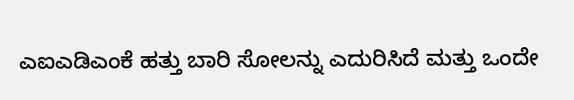ಎಐಎಡಿಎಂಕೆ ಹತ್ತು ಬಾರಿ ಸೋಲನ್ನು ಎದುರಿಸಿದೆ ಮತ್ತು ಒಂದೇ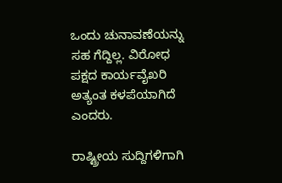ಒಂದು ಚುನಾವಣೆಯನ್ನು ಸಹ ಗೆದ್ದಿಲ್ಲ. ವಿರೋಧ ಪಕ್ಷದ ಕಾರ್ಯವೈಖರಿ ಅತ್ಯಂತ ಕಳಪೆಯಾಗಿದೆ ಎಂದರು.

ರಾಷ್ಟ್ರೀಯ ಸುದ್ದಿಗಳಿಗಾಗಿ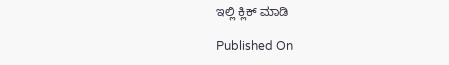ಇಲ್ಲಿ ಕ್ಲಿಕ್ ಮಾಡಿ

Published On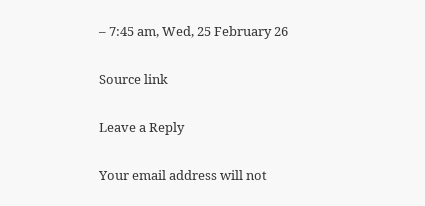– 7:45 am, Wed, 25 February 26

Source link

Leave a Reply

Your email address will not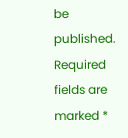be published. Required fields are marked *